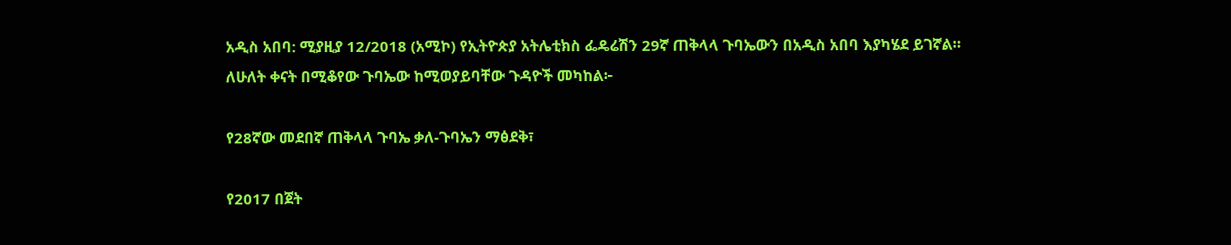አዲስ አበባ: ሚያዚያ 12/2018 (አሚኮ) የኢትዮጵያ አትሌቲክስ ፌዴሬሽን 29ኛ ጠቅላላ ጉባኤውን በአዲስ አበባ እያካሄደ ይገኛል።
ለሁለት ቀናት በሚቆየው ጉባኤው ከሚወያይባቸው ጉዳዮች መካከል፦

የ28ኛው መደበኛ ጠቅላላ ጉባኤ ቃለ-ጉባኤን ማፅደቅ፣

የ2017 በጀት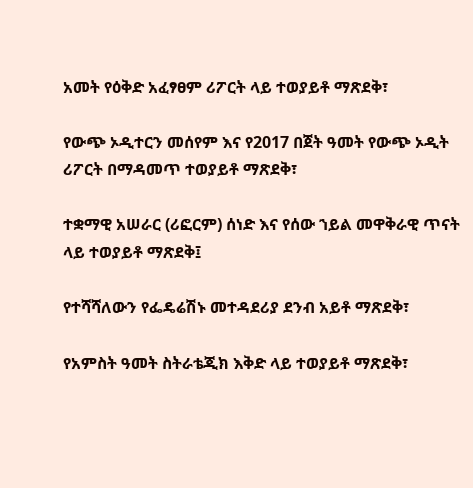አመት የዕቅድ አፈፃፀም ሪፖርት ላይ ተወያይቶ ማጽደቅ፣

የውጭ ኦዲተርን መሰየም እና የ2017 በጀት ዓመት የውጭ ኦዲት ሪፖርት በማዳመጥ ተወያይቶ ማጽደቅ፣

ተቋማዊ አሠራር (ሪፎርም) ሰነድ እና የሰው ኀይል መዋቅራዊ ጥናት ላይ ተወያይቶ ማጽደቅ፤

የተሻሻለውን የፌዴሬሽኑ መተዳደሪያ ደንብ አይቶ ማጽደቅ፣

የአምስት ዓመት ስትራቴጂክ እቅድ ላይ ተወያይቶ ማጽደቅ፣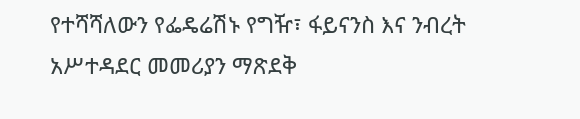የተሻሻለውን የፌዴሬሽኑ የግዥ፣ ፋይናንስ እና ንብረት አሥተዳደር መመሪያን ማጽደቅ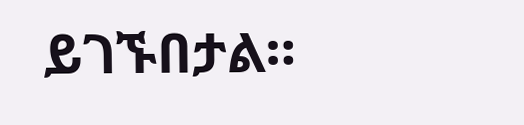ይገኙበታል።